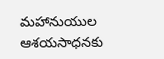మహానుయుల ఆశయసాధనకు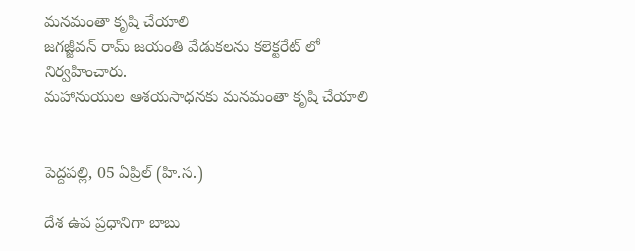మనమంతా కృషి చేయాలి
జగజ్జీవన్ రామ్ జయంతి వేడుకలను కలెక్టరేట్ లో నిర్వహించారు.
మహానుయుల ఆశయసాధనకు మనమంతా కృషి చేయాలి


పెద్దపల్లి, 05 ఏప్రిల్ (హి.స.)

దేశ ఉప ప్రధానిగా బాబు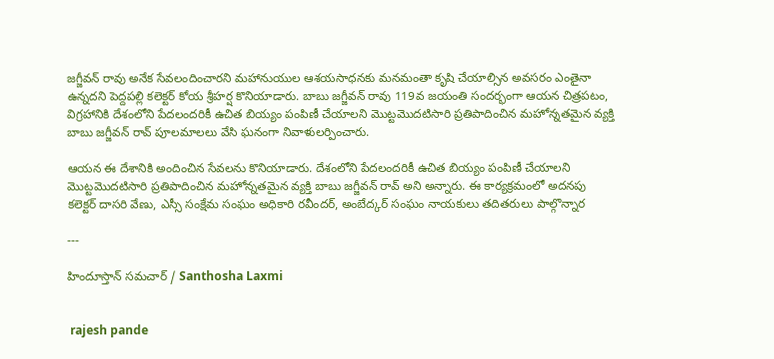జగ్జీవన్ రావు అనేక సేవలందించారని మహానుయుల ఆశయసాధనకు మనమంతా కృషి చేయాల్సిన అవసరం ఎంతైనా ఉన్నదని పెద్దపల్లి కలెక్టర్ కోయ శ్రీహర్ష కొనియాడారు. బాబు జగ్జీవన్ రావు 119వ జయంతి సందర్భంగా ఆయన చిత్రపటం, విగ్రహానికి దేశంలోని పేదలందరికీ ఉచిత బియ్యం పంపిణీ చేయాలని మొట్టమొదటిసారి ప్రతిపాదించిన మహోన్నతమైన వ్యక్తి బాబు జగ్జీవన్ రావ్ పూలమాలలు వేసి ఘనంగా నివాళులర్పించారు.

ఆయన ఈ దేశానికి అందించిన సేవలను కొనియాడారు. దేశంలోని పేదలందరికీ ఉచిత బియ్యం పంపిణీ చేయాలని మొట్టమొదటిసారి ప్రతిపాదించిన మహోన్నతమైన వ్యక్తి బాబు జగ్జీవన్ రావ్ అని అన్నారు. ఈ కార్యక్రమంలో అదనపు కలెక్టర్ దాసరి వేణు, ఎస్సీ సంక్షేమ సంఘం అధికారి రవీందర్, అంబేద్కర్ సంఘం నాయకులు తదితరులు పాల్గొన్నార

---

హిందూస్తాన్ సమచార్ / Santhosha Laxmi


 rajesh pande